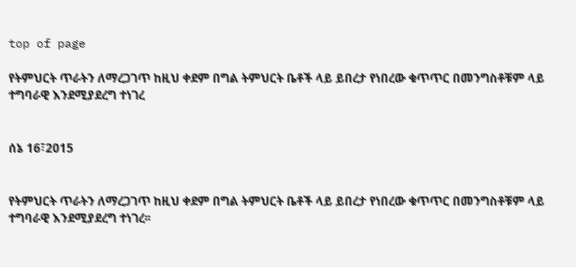top of page

የትምህርት ጥራትን ለማረጋገጥ ከዚህ ቀደም በግል ትምህርት ቤቶች ላይ ይበረታ የነበረው ቁጥጥር በመንግስቶቹም ላይ ተግባራዊ እንደሚያደረግ ተነገረ


ሰኔ 16፣2015


የትምህርት ጥራትን ለማረጋገጥ ከዚህ ቀደም በግል ትምህርት ቤቶች ላይ ይበረታ የነበረው ቁጥጥር በመንግስቶቹም ላይ ተግባራዊ እንደሚያደረግ ተነገረ፡፡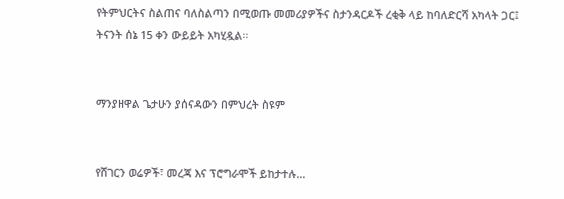የትምህርትና ስልጠና ባለስልጣን በሚወጡ መመሪያዎችና ስታንዳርዶች ረቂቅ ላይ ከባለድርሻ አካላት ጋር፤ ትናንት ሰኔ 15 ቀን ውይይት አካሂዷል፡፡


ማንያዘዋል ጌታሁን ያሰናዳውን በምህረት ስዩም


የሸገርን ወሬዎች፣ መረጃ እና ፕሮግራሞች ይከታተሉ…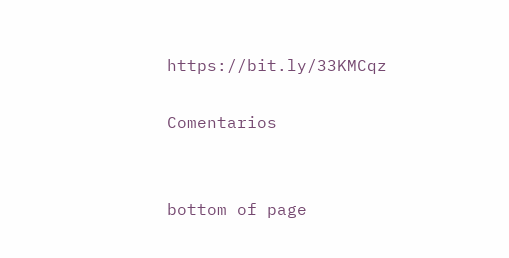https://bit.ly/33KMCqz

Comentarios


bottom of page